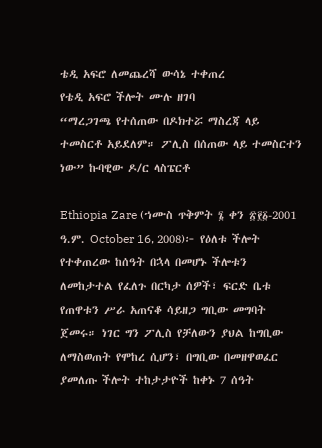ቴዲ አፍሮ ለመጨረሻ ውሳኔ ተቀጠረ
የቴዲ አፍሮ ችሎት ሙሉ ዘገባ
“ማረጋገጫ የተሰጠው በዶክተሯ ማስረጃ ላይ ተመስርቶ አይደለም። ፖሊስ በሰጠው ላይ ተመስርተን ነው” ኩባዊው ዶ/ር ላስፔርቶ

Ethiopia Zare (ኀሙስ ጥቅምት ፮ ቀን ፳፻፩-2001 ዓ.ም. October 16, 2008)፦ የዕለቱ ችሎት የተቀጠረው ከሰዓት በኋላ በመሆኑ ችሎቱን ለመከታተል የፈለጉ በርካታ ሰዎች፣ ፍርድ ቤቱ የጠዋቱን ሥራ አጠናቆ ሳይዘጋ ግቢው መግባት ጀመሩ። ነገር ግን ፖሊስ የቻለውን ያህል ከግቢው ለማስወጠት የሞከረ ሲሆን፣ በግቢው በመዘዋወፈር ያመለጡ ችሎት ተከታታዮች ከቀኑ 7 ሰዓት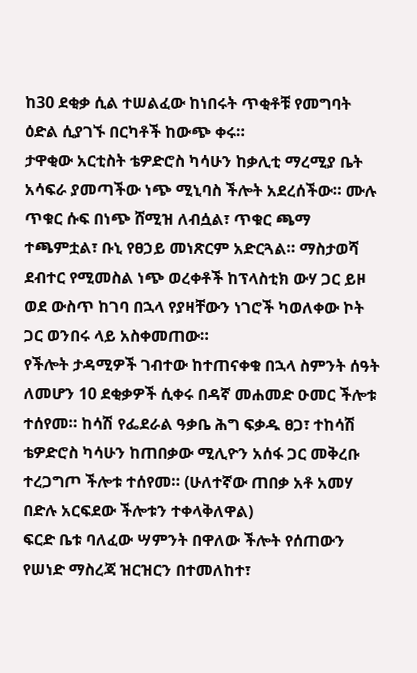ከ30 ደቂቃ ሲል ተሠልፈው ከነበሩት ጥቂቶቹ የመግባት ዕድል ሲያገኙ በርካቶች ከውጭ ቀሩ።
ታዋቂው አርቲስት ቴዎድሮስ ካሳሁን ከቃሊቲ ማረሚያ ቤት አሳፍራ ያመጣችው ነጭ ሚኒባስ ችሎት አደረሰችው። ሙሉ ጥቁር ሱፍ በነጭ ሸሚዝ ለብሷል፣ ጥቁር ጫማ ተጫምቷል፣ ቡኒ የፀኃይ መነጽርም አድርጓል። ማስታወሻ ደብተር የሚመስል ነጭ ወረቀቶች ከፕላስቲክ ውሃ ጋር ይዞ ወደ ውስጥ ከገባ በኋላ የያዛቸውን ነገሮች ካወለቀው ኮት ጋር ወንበሩ ላይ አስቀመጠው።
የችሎት ታዳሚዎች ገብተው ከተጠናቀቁ በኋላ ስምንት ሰዓት ለመሆን 10 ደቂቃዎች ሲቀሩ በዳኛ መሐመድ ዑመር ችሎቱ ተሰየመ። ከሳሽ የፌደራል ዓቃቤ ሕግ ፍቃዱ ፀጋ፣ ተከሳሽ ቴዎድሮስ ካሳሁን ከጠበቃው ሚሊዮን አሰፋ ጋር መቅረቡ ተረጋግጦ ችሎቱ ተሰየመ። (ሁለተኛው ጠበቃ አቶ አመሃ በድሉ አርፍደው ችሎቱን ተቀላቅለዋል)
ፍርድ ቤቱ ባለፈው ሣምንት በዋለው ችሎት የሰጠውን የሠነድ ማስረጃ ዝርዝርን በተመለከተ፣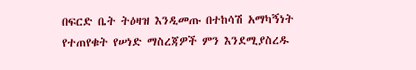በፍርድ ቤት ትዕዛዝ እንዲመጡ በተከሳሽ አማካኝነት የተጠየቁት የሠነድ ማስረጃዎች ምን እንደሚያስረዱ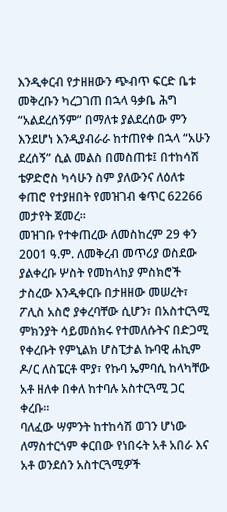እንዲቀርብ የታዘዘውን ጭብጥ ፍርድ ቤቱ መቅረቡን ካረጋገጠ በኋላ ዓቃቤ ሕግ “አልደረሰኝም” በማለቱ ያልደረሰው ምን እንደሆነ እንዲያብራራ ከተጠየቀ በኋላ “አሁን ደረሰኝ” ሲል መልስ በመስጠቱ፤ በተከሳሽ ቴዎድሮስ ካሳሁን ስም ያለውንና ለዕለቱ ቀጠሮ የተያዘበት የመዝገብ ቁጥር 62266 መታየት ጀመረ።
መዝገቡ የተቀጠረው ለመስከረም 29 ቀን 2001 ዓ.ም. ለመቅረብ መጥሪያ ወስደው ያልቀረቡ ሦስት የመከላከያ ምስክሮች ታስረው እንዲቀርቡ በታዘዘው መሠረት፣ ፖሊስ አስሮ ያቀረባቸው ሲሆን፣ በአስተርጓሚ ምክንያት ሳይመሰክሩ የተመለሱትና በድጋሚ የቀረቡት የምኒልክ ሆስፒታል ኩባዊ ሐኪም ዶ/ር ለስፔርቶ ሞያ፣ የኩባ ኤምባሲ ከላካቸው አቶ ዘለቀ በቀለ ከተባሉ አስተርጓሚ ጋር ቀረቡ።
ባለፈው ሣምንት ከተከሳሽ ወገን ሆነው ለማስተርጎም ቀርበው የነበሩት አቶ አበራ እና አቶ ወንደሰን አስተርጓሚዎች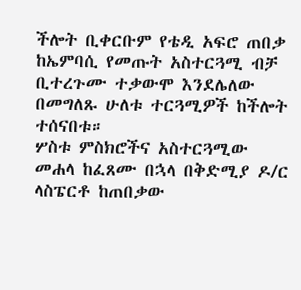ችሎት ቢቀርቡም የቴዲ አፍሮ ጠበቃ ከኤምባሲ የመጡት አስተርጓሚ ብቻ ቢተረጉሙ ተቃውሞ እንደሌለው በመግለጹ ሁለቱ ተርጓሚዎች ከችሎት ተሰናበቱ።
ሦስቱ ምስክሮችና አስተርጓሚው መሐላ ከፈጸሙ በኋላ በቅድሚያ ዶ/ር ላስፔርቶ ከጠበቃው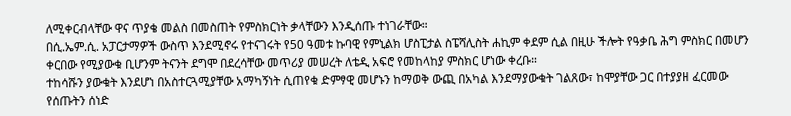ለሚቀርብላቸው ዋና ጥያቄ መልስ በመስጠት የምስክርነት ቃላቸውን እንዲሰጡ ተነገራቸው።
በሲ.ኤም.ሲ. አፓርታማዎች ውስጥ እንደሚኖሩ የተናገሩት የ50 ዓመቱ ኩባዊ የምኒልክ ሆስፒታል ስፔሻሊስት ሐኪም ቀደም ሲል በዚሁ ችሎት የዓቃቤ ሕግ ምስክር በመሆን ቀርበው የሚያውቁ ቢሆንም ትናንት ደግሞ በደረሳቸው መጥሪያ መሠረት ለቴዲ አፍሮ የመከላከያ ምስክር ሆነው ቀረቡ።
ተከሳሹን ያውቁት እንደሆነ በአስተርጓሚያቸው አማካኝነት ሲጠየቁ ድምፃዊ መሆኑን ከማወቅ ውጪ በአካል እንደማያውቁት ገልጸው፣ ከሞያቸው ጋር በተያያዘ ፈርመው የሰጡትን ሰነድ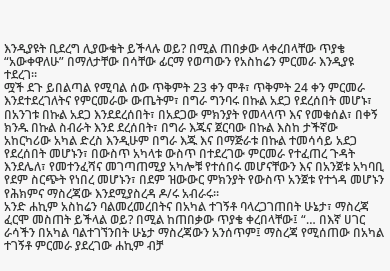እንዲያዩት ቢደረግ ሊያውቁት ይችላሉ ወይ? በሚል ጠበቃው ላቀረበላቸው ጥያቄ “አውቀዋለሁ” በማለታቸው በሳቸው ፊርማ የወጣውን የአስከሬን ምርመራ እንዲያዩ ተደረገ።
ሟች ደጉ ይበልጣል የሚባል ሰው ጥቅምት 23 ቀን ሞቶ፣ ጥቅምት 24 ቀን ምርመራ እንደተደረገለትና የምርመራው ውጤትም፣ በግራ ግንባሩ በኩል አደጋ የደረሰበት መሆኑ፣ በአንገቱ በኩል አደጋ እንደደረሰበት፣ በአደጋው ምክንያት የመላላጥ እና የመቁሰል፣ በቀኝ ክንዱ በኩል ስብራት እንደ ደረሰበት፣ በግራ እጁና ጀርባው በኩል እስከ ታችኛው አከርካሪው አካል ድረስ እንዲሁም በግራ እጁ እና በማጅራቱ በኩል ተመሳሳይ አደጋ የደረሰበት መሆኑን፣ በውስጥ አካላቱ ውስጥ በተደረገው ምርመራ የተፈጠረ ጉዳት እንደሌለ፣ የመተንፈሻና መገጣጠሚያ አካሎቹ የተሰበሩ መሆናቸውን እና በአንጀቱ አካባቢ የደም ስርጭት የነበረ መሆኑን፣ በደም ዝውውር ምክንያት የውስጥ አንጀቱ የተጎዳ መሆኑን የሕክምና ማስረጃው እንደሚያስረዳ ዶ/ሩ አብራሩ።
አንድ ሐኪም አስከሬን ባልመረመረበትና በአካል ተገኝቶ ባላረጋገጠበት ሁኔታ፣ ማስረጃ ፈርሞ መስጠት ይችላል ወይ? በሚል ከጠበቃው ጥያቄ ቀረበላቸው፤ “… በእኛ ሀገር ራሳችን በአካል ባልተገኘንበት ሁኔታ ማስረጃውን አንሰጥም፤ ማስረጃ የሚሰጠው በአካል ተገኝቶ ምርመራ ያደረገው ሐኪም ብቻ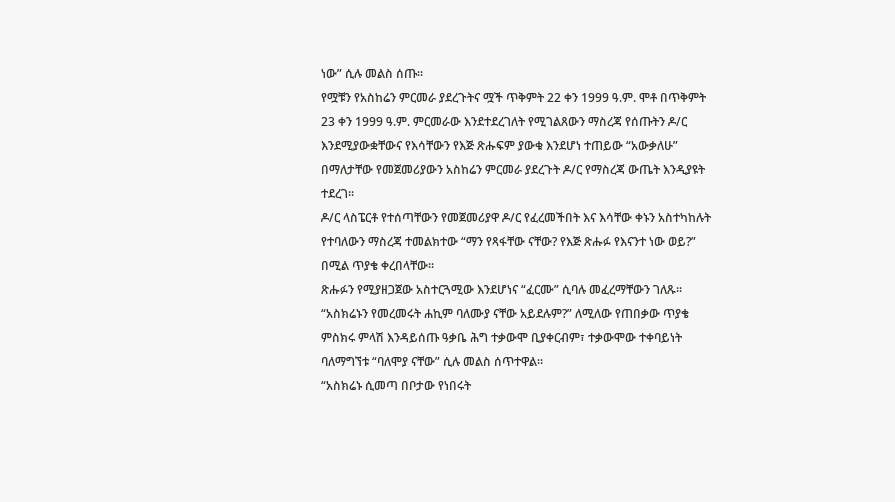ነው” ሲሉ መልስ ሰጡ።
የሟቹን የአስከሬን ምርመራ ያደረጉትና ሟች ጥቅምት 22 ቀን 1999 ዓ.ም. ሞቶ በጥቅምት 23 ቀን 1999 ዓ.ም. ምርመራው እንደተደረገለት የሚገልጸውን ማስረጃ የሰጡትን ዶ/ር እንደሚያውቋቸውና የእሳቸውን የእጅ ጽሑፍም ያውቁ እንደሆነ ተጠይው “አውቃለሁ” በማለታቸው የመጀመሪያውን አስከሬን ምርመራ ያደረጉት ዶ/ር የማስረጃ ውጤት እንዲያዩት ተደረገ።
ዶ/ር ላስፔርቶ የተሰጣቸውን የመጀመሪያዋ ዶ/ር የፈረመችበት እና እሳቸው ቀኑን አስተካከሉት የተባለውን ማስረጃ ተመልክተው “ማን የጻፋቸው ናቸው? የእጅ ጽሑፉ የእናንተ ነው ወይ?” በሚል ጥያቄ ቀረበላቸው።
ጽሑፉን የሚያዘጋጀው አስተርጓሚው እንደሆነና “ፈርሙ” ሲባሉ መፈረማቸውን ገለጹ። “አስክሬኑን የመረመሩት ሐኪም ባለሙያ ናቸው አይደሉም?” ለሚለው የጠበቃው ጥያቄ ምስክሩ ምላሽ እንዳይሰጡ ዓቃቤ ሕግ ተቃውሞ ቢያቀርብም፣ ተቃውሞው ተቀባይነት ባለማግኘቱ “ባለሞያ ናቸው” ሲሉ መልስ ሰጥተዋል።
“አስክሬኑ ሲመጣ በቦታው የነበሩት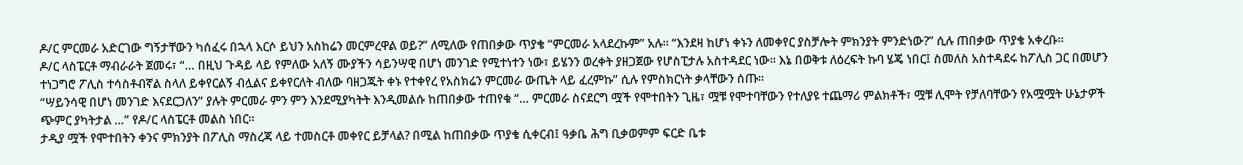ዶ/ር ምርመራ አድርገው ግኝታቸውን ካሰፈሩ በኋላ እርሶ ይህን አስከሬን መርምረዋል ወይ?” ለሚለው የጠበቃው ጥያቄ “ምርመራ አላደረኩም” አሉ። “እንደዛ ከሆነ ቀኑን ለመቀየር ያስቻሎት ምክንያት ምንድነው?” ሲሉ ጠበቃው ጥያቄ አቀረቡ።
ዶ/ር ላስፔርቶ ማብራራት ጀመሩ፣ “… በዚህ ጉዳይ ላይ የምለው አለኝ ሙያችን ሳይንሣዊ በሆነ መንገድ የሚተነተን ነው፣ ይሄንን ወረቀት ያዘጋጀው የሆስፒታሉ አስተዳደር ነው። እኔ በወቅቱ ለዕረፍት ኩባ ሄጄ ነበር፤ ስመለስ አስተዳደሩ ከፖሊስ ጋር በመሆን ተነጋግሮ ፖሊስ ተሳስቶብኛል ስላለ ይቀየርልኝ ብሏልና ይቀየርለት ብለው ባዘጋጁት ቀኑ የተቀየረ የአስክሬን ምርመራ ውጤት ላይ ፈረምኩ” ሲሉ የምስክርነት ቃላቸውን ሰጡ።
“ሣይንሳዊ በሆነ መንገድ እናደርጋለን” ያሉት ምርመራ ምን ምን እንደሚያካትት እንዲመልሱ ከጠበቃው ተጠየቁ “… ምርመራ ስናደርግ ሟች የሞተበትን ጊዜ፣ ሟቹ የሞተባቸውን የተለያዩ ተጨማሪ ምልክቶች፣ ሟቹ ሊሞት የቻለባቸውን የአሟሟት ሁኔታዎች ጭምር ያካትታል …” የዶ/ር ላስፔርቶ መልስ ነበር።
ታዲያ ሟች የሞተበትን ቀንና ምክንያት በፖሊስ ማስረጃ ላይ ተመስርቶ መቀየር ይቻላል? በሚል ከጠበቃው ጥያቄ ሲቀርብ፤ ዓቃቤ ሕግ ቢቃወምም ፍርድ ቤቱ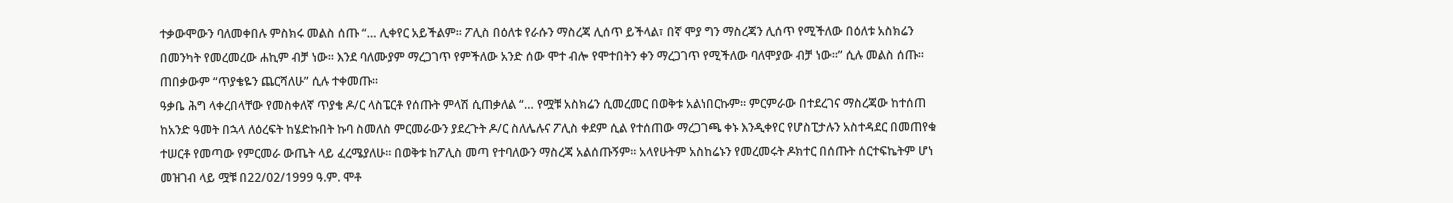ተቃውሞውን ባለመቀበሉ ምስክሩ መልስ ሰጡ “… ሊቀየር አይችልም። ፖሊስ በዕለቱ የራሱን ማስረጃ ሊሰጥ ይችላል፣ በኛ ሞያ ግን ማስረጃን ሊሰጥ የሚችለው በዕለቱ አስክሬን በመንካት የመረመረው ሐኪም ብቻ ነው። እንደ ባለሙያም ማረጋገጥ የምችለው አንድ ሰው ሞተ ብሎ የሞተበትን ቀን ማረጋገጥ የሚችለው ባለሞያው ብቻ ነው።” ሲሉ መልስ ሰጡ። ጠበቃውም “ጥያቄዬን ጨርሻለሁ” ሲሉ ተቀመጡ።
ዓቃቤ ሕግ ላቀረበላቸው የመስቀለኛ ጥያቄ ዶ/ር ላስፔርቶ የሰጡት ምላሽ ሲጠቃለል “… የሟቹ አስክሬን ሲመረመር በወቅቱ አልነበርኩም። ምርምራው በተደረገና ማስረጃው ከተሰጠ ከአንድ ዓመት በኋላ ለዕረፍት ከሄድኩበት ኩባ ስመለስ ምርመራውን ያደረጉት ዶ/ር ስለሌሉና ፖሊስ ቀደም ሲል የተሰጠው ማረጋገጫ ቀኑ እንዲቀየር የሆስፒታሉን አስተዳደር በመጠየቁ ተሠርቶ የመጣው የምርመራ ውጤት ላይ ፈረሜያለሁ። በወቅቱ ከፖሊስ መጣ የተባለውን ማስረጃ አልሰጡኝም። አላየሁትም አስከሬኑን የመረመሩት ዶክተር በሰጡት ሰርተፍኬትም ሆነ መዝገብ ላይ ሟቹ በ22/02/1999 ዓ.ም. ሞቶ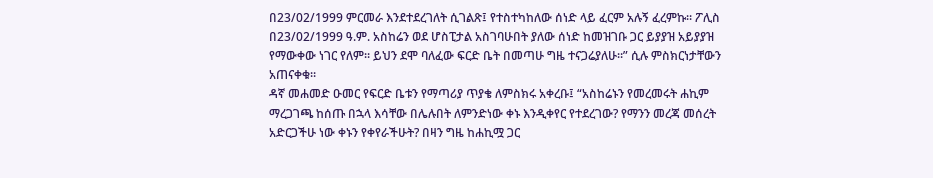በ23/02/1999 ምርመራ እንደተደረገለት ሲገልጽ፤ የተስተካከለው ሰነድ ላይ ፈርም አሉኝ ፈረምኩ። ፖሊስ በ23/02/1999 ዓ.ም. አስከሬን ወደ ሆስፒታል አስገባሁበት ያለው ሰነድ ከመዝገቡ ጋር ይያያዝ አይያያዝ የማውቀው ነገር የለም። ይህን ደሞ ባለፈው ፍርድ ቤት በመጣሁ ግዜ ተናጋሬያለሁ።” ሲሉ ምስክርነታቸውን አጠናቀቁ።
ዳኛ መሐመድ ዑመር የፍርድ ቤቱን የማጣሪያ ጥያቄ ለምስክሩ አቀረቡ፤ “አስከሬኑን የመረመሩት ሐኪም ማረጋገጫ ከሰጡ በኋላ እሳቸው በሌሉበት ለምንድነው ቀኑ እንዲቀየር የተደረገው? የማንን መረጃ መሰረት አድርጋችሁ ነው ቀኑን የቀየራችሁት? በዛን ግዜ ከሐኪሟ ጋር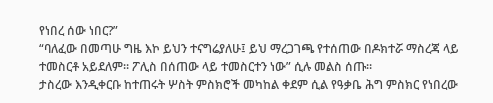የነበረ ሰው ነበር?”
“ባለፈው በመጣሁ ግዜ እኮ ይህን ተናግሬያለሁ፤ ይህ ማረጋገጫ የተሰጠው በዶክተሯ ማስረጃ ላይ ተመስርቶ አይደለም። ፖሊስ በሰጠው ላይ ተመስርተን ነው” ሲሉ መልስ ሰጡ።
ታስረው እንዲቀርቡ ከተጠሩት ሦስት ምስክሮች መካከል ቀደም ሲል የዓቃቤ ሕግ ምስክር የነበረው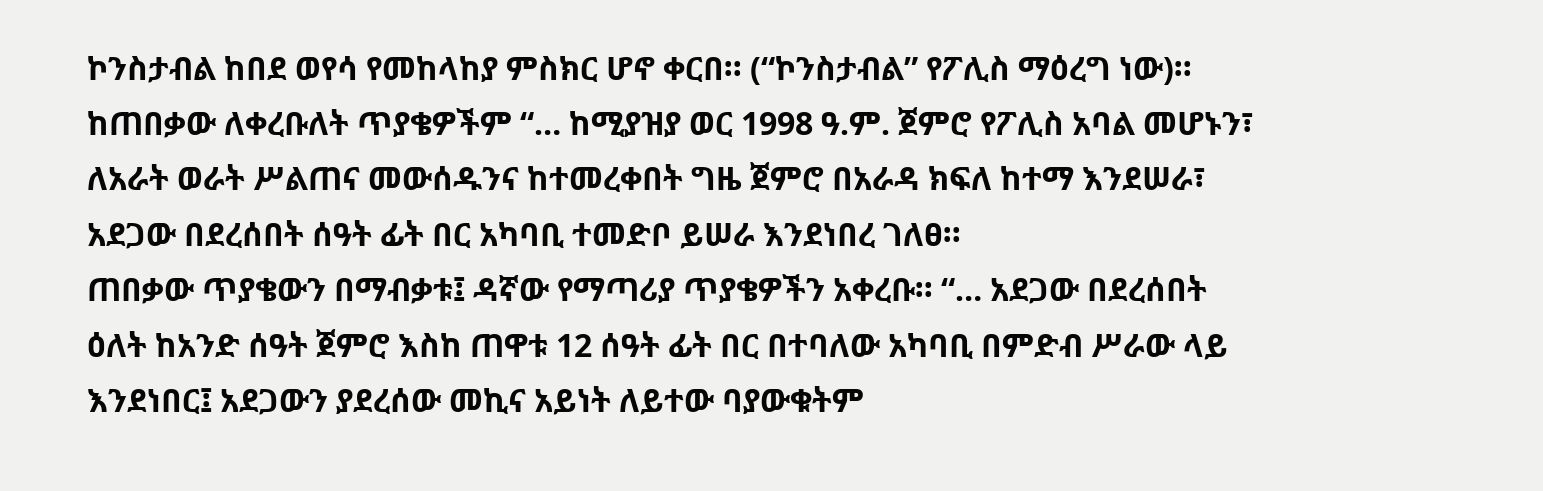ኮንስታብል ከበደ ወየሳ የመከላከያ ምስክር ሆኖ ቀርበ። (“ኮንስታብል” የፖሊስ ማዕረግ ነው)። ከጠበቃው ለቀረቡለት ጥያቄዎችም “… ከሚያዝያ ወር 1998 ዓ.ም. ጀምሮ የፖሊስ አባል መሆኑን፣ ለአራት ወራት ሥልጠና መውሰዱንና ከተመረቀበት ግዜ ጀምሮ በአራዳ ክፍለ ከተማ እንደሠራ፣ አደጋው በደረሰበት ሰዓት ፊት በር አካባቢ ተመድቦ ይሠራ እንደነበረ ገለፀ።
ጠበቃው ጥያቄውን በማብቃቱ፤ ዳኛው የማጣሪያ ጥያቄዎችን አቀረቡ። “… አደጋው በደረሰበት ዕለት ከአንድ ሰዓት ጀምሮ እስከ ጠዋቱ 12 ሰዓት ፊት በር በተባለው አካባቢ በምድብ ሥራው ላይ እንደነበር፤ አደጋውን ያደረሰው መኪና አይነት ለይተው ባያውቁትም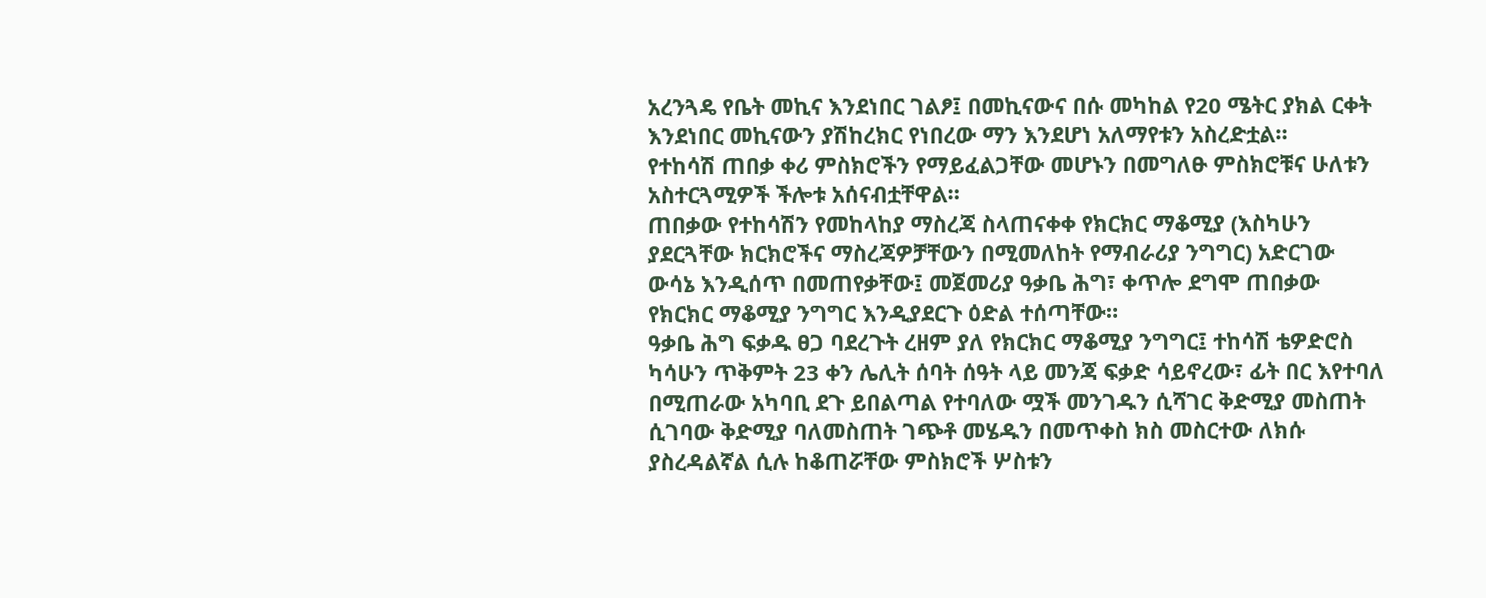አረንጓዴ የቤት መኪና እንደነበር ገልፆ፤ በመኪናውና በሱ መካከል የ20 ሜትር ያክል ርቀት እንደነበር መኪናውን ያሽከረክር የነበረው ማን እንደሆነ አለማየቱን አስረድቷል።
የተከሳሽ ጠበቃ ቀሪ ምስክሮችን የማይፈልጋቸው መሆኑን በመግለፁ ምስክሮቹና ሁለቱን አስተርጓሚዎች ችሎቱ አሰናብቷቸዋል።
ጠበቃው የተከሳሽን የመከላከያ ማስረጃ ስላጠናቀቀ የክርክር ማቆሚያ (እስካሁን ያደርጓቸው ክርክሮችና ማስረጃዎቻቸውን በሚመለከት የማብራሪያ ንግግር) አድርገው ውሳኔ እንዲሰጥ በመጠየቃቸው፤ መጀመሪያ ዓቃቤ ሕግ፣ ቀጥሎ ደግሞ ጠበቃው የክርክር ማቆሚያ ንግግር እንዲያደርጉ ዕድል ተሰጣቸው።
ዓቃቤ ሕግ ፍቃዱ ፀጋ ባደረጉት ረዘም ያለ የክርክር ማቆሚያ ንግግር፤ ተከሳሽ ቴዎድሮስ ካሳሁን ጥቅምት 23 ቀን ሌሊት ሰባት ሰዓት ላይ መንጃ ፍቃድ ሳይኖረው፣ ፊት በር እየተባለ በሚጠራው አካባቢ ደጉ ይበልጣል የተባለው ሟች መንገዱን ሲሻገር ቅድሚያ መስጠት ሲገባው ቅድሚያ ባለመስጠት ገጭቶ መሄዱን በመጥቀስ ክስ መስርተው ለክሱ ያስረዳልኛል ሲሉ ከቆጠሯቸው ምስክሮች ሦስቱን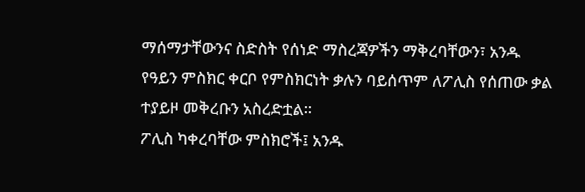ማሰማታቸውንና ስድስት የሰነድ ማስረጃዎችን ማቅረባቸውን፣ አንዱ የዓይን ምስክር ቀርቦ የምስክርነት ቃሉን ባይሰጥም ለፖሊስ የሰጠው ቃል ተያይዞ መቅረቡን አስረድቷል።
ፖሊስ ካቀረባቸው ምስክሮች፤ አንዱ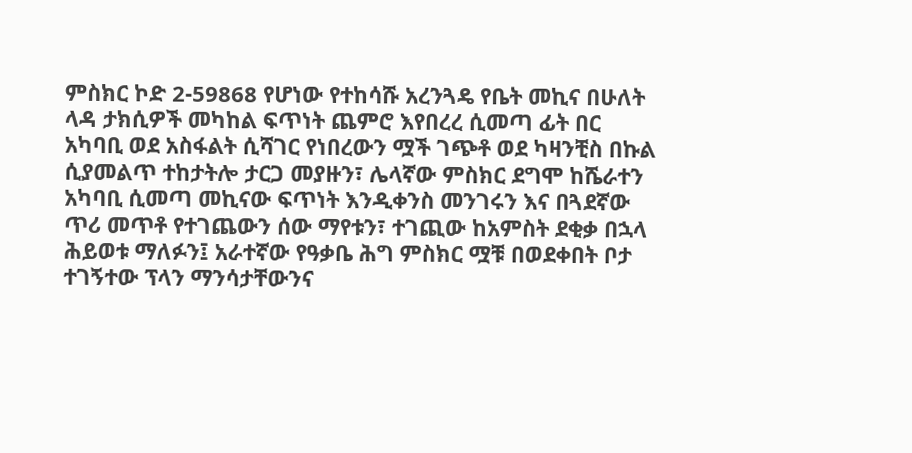ምስክር ኮድ 2-59868 የሆነው የተከሳሹ አረንጓዴ የቤት መኪና በሁለት ላዳ ታክሲዎች መካከል ፍጥነት ጨምሮ እየበረረ ሲመጣ ፊት በር አካባቢ ወደ አስፋልት ሲሻገር የነበረውን ሟች ገጭቶ ወደ ካዛንቺስ በኩል ሲያመልጥ ተከታትሎ ታርጋ መያዙን፣ ሌላኛው ምስክር ደግሞ ከሼራተን አካባቢ ሲመጣ መኪናው ፍጥነት እንዲቀንስ መንገሩን እና በጓደኛው ጥሪ መጥቶ የተገጨውን ሰው ማየቱን፣ ተገጪው ከአምስት ደቂቃ በኋላ ሕይወቱ ማለፉን፤ አራተኛው የዓቃቤ ሕግ ምስክር ሟቹ በወደቀበት ቦታ ተገኝተው ፕላን ማንሳታቸውንና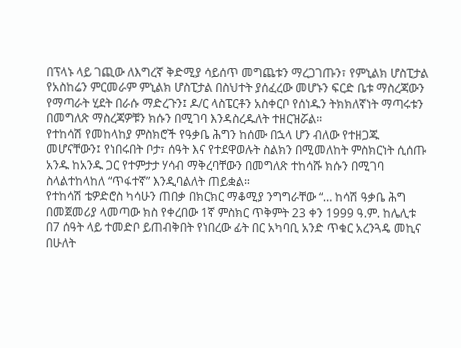በፕላኑ ላይ ገጪው ለእግረኛ ቅድሚያ ሳይሰጥ መግጨቱን ማረጋገጡን፣ የምኒልክ ሆስፒታል የአስከሬን ምርመራም ምኒልክ ሆስፒታል በስህተት ያሰፈረው መሆኑን ፍርድ ቤቱ ማስረጃውን የማጣራት ሂደት በራሱ ማድረጉን፤ ዶ/ር ላስፔርቶን አስቀርቦ የሰነዱን ትክክለኛነት ማጣሩቱን በመግለጽ ማስረጃዎቹን ክሱን በሚገባ እንዳስረዱለት ተዘርዝሯል።
የተከሳሽ የመከላከያ ምስክሮች የዓቃቤ ሕግን ከሰሙ በኋላ ሆን ብለው የተዘጋጁ መሆናቸውን፤ የነበሩበት ቦታ፣ ሰዓት እና የተደዋወሉት ስልክን በሚመለከት ምስክርነት ሲሰጡ አንዱ ከአንዱ ጋር የተምታታ ሃሳብ ማቅረባቸውን በመግለጽ ተከሳሹ ክሱን በሚገባ ስላልተከላከለ “ጥፋተኛ” እንዲባልለት ጠይቋል።
የተከሳሽ ቴዎድሮስ ካሳሁን ጠበቃ በክርክር ማቆሚያ ንግግራቸው “… ከሳሽ ዓቃቤ ሕግ በመጀመሪያ ላመጣው ክስ የቀረበው 1ኛ ምስክር ጥቅምት 23 ቀን 1999 ዓ.ም. ከሌሊቱ በ7 ሰዓት ላይ ተመድቦ ይጠብቅበት የነበረው ፊት በር አካባቢ አንድ ጥቁር አረንጓዴ መኪና በሁለት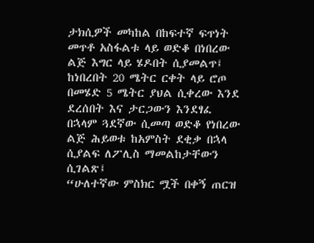ታክሲዎች መካከል በከፍተኛ ፍጥነት መጥቶ አስፋልቱ ላይ ወድቆ በነበረው ልጅ እግር ላይ ሄዶበት ሲያመልጥ፤ ከነበረበት 20 ሜትር ርቀት ላይ ሮጦ በመሄድ 5 ሜትር ያህል ሲቀረው እንደ ደረሰበት እና ታርጋውን እንደፃፈ በኋላም ጓደኛው ሲመጣ ወድቆ የነበረው ልጅ ሕይወቱ ከአምስት ደቂቃ በኋላ ሲያልፍ ለፖሊስ ማመልከታቸውን ሲገልጽ፤
“ሁለተኛው ምስክር ሟች በቀኝ ጠርዝ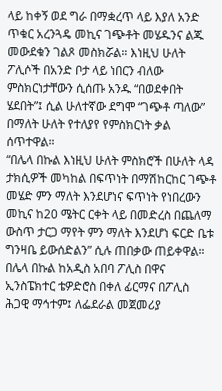ላይ ከቀኝ ወደ ግራ በማቋረጥ ላይ እያለ አንድ ጥቁር አረንጓዴ መኪና ገጭቶት መሄዱንና ልጁ መውደቁን ገልጾ መስክሯል። እነዚህ ሁለት ፖሊሶች በአንድ ቦታ ላይ ነበርን ብለው ምስክርነታቸውን ሲሰጡ አንዱ “በወደቀበት ሄደበት”፤ ሲል ሁለተኛው ደግሞ “ገጭቶ ጣለው” በማለት ሁለት የተለያየ የምስክርነት ቃል ሰጥተዋል።
“በሌላ በኩል እነዚህ ሁለት ምስክሮች በሁለት ላዳ ታክሲዎች መካከል በፍጥነት በማሽከርከር ገጭቶ መሄድ ምን ማለት እንደሆነና ፍጥነት የነበረውን መኪና ከ20 ሜትር ርቀት ላይ በመድረስ በጨለማ ውስጥ ታርጋ ማየት ምን ማለት እንደሆነ ፍርድ ቤቱ ግንዛቤ ይውሰድልን” ሲሉ ጠበቃው ጠይቀዋል።
በሌላ በኩል ከአዲስ አበባ ፖሊስ በዋና ኢንስፔክተር ቴዎድሮስ በቀለ ፊርማና በፖሊስ ሕጋዊ ማኅተም፤ ለፌደራል መጀመሪያ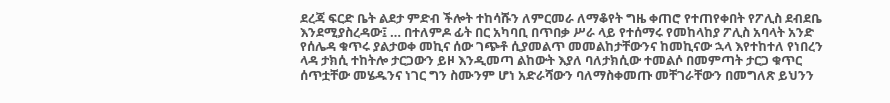ደረጃ ፍርድ ቤት ልደታ ምድብ ችሎት ተከሳሹን ለምርመራ ለማቆየት ግዜ ቀጠሮ የተጠየቀበት የፖሊስ ደብደቤ እንደሚያስረዳው፤ … በተለምዶ ፊት በር አካባቢ በጥበቃ ሥራ ላይ የተሰማሩ የመከላከያ ፖሊስ አባላት አንድ የሰሌዳ ቁጥሩ ያልታወቀ መኪና ሰው ገጭቶ ሲያመልጥ መመልከታቸውንና ከመኪናው ኋላ እየተከተለ የነበረን ላዳ ታክሲ ተከትሎ ታርጋውን ይዞ እንዲመጣ ልከውት እያለ ባለታክሲው ተመልሶ በመምጣት ታርጋ ቁጥር ሰጥቷቸው መሄዱንና ነገር ግን ስሙንም ሆነ አድራሻውን ባለማስቀመጡ መቸገራቸውን በመግለጽ ይህንን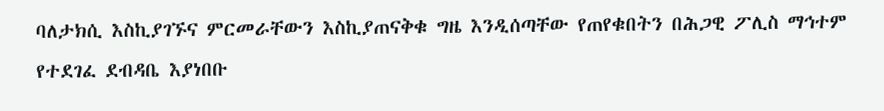ባለታክሲ እስኪያገኙና ምርመራቸውን እስኪያጠናቅቁ ግዜ እንዲሰጣቸው የጠየቁበትን በሕጋዊ ፖሊስ ማኅተም የተደገፈ ደብዳቤ እያነበቡ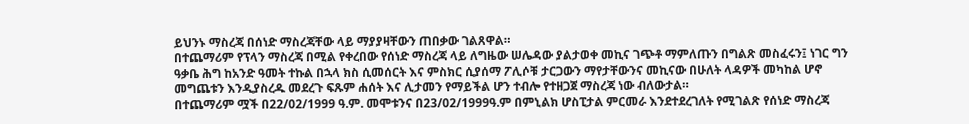ይህንኑ ማስረጃ በሰነድ ማስረጃቸው ላይ ማያያዛቸውን ጠበቃው ገልጸዋል።
በተጨማሪም የፕላን ማስረጃ በሚል የቀረበው የሰነድ ማስረጃ ላይ ለግዜው ሠሌዳው ያልታወቀ መኪና ገጭቶ ማምለጡን በግልጽ መስፈሩን፤ ነገር ግን ዓቃቤ ሕግ ከአንድ ዓመት ተኩል በኋላ ክስ ሲመሰርት እና ምስክር ሲያሰማ ፖሊሶቹ ታርጋውን ማየታቸውንና መኪናው በሁለት ላዳዎች መካከል ሆኖ መግጨቱን እንዲያስረዱ መደረጉ ፍጹም ሐሰት እና ሊታመን የማይችል ሆን ተብሎ የተዘጋጀ ማስረጃ ነው ብለውታል።
በተጨማሪም ሟች በ22/02/1999 ዓ.ም. መሞቱንና በ23/02/1999ዓ.ም በምኒልክ ሆስፒታል ምርመራ እንደተደረገለት የሚገልጽ የሰነድ ማስረጃ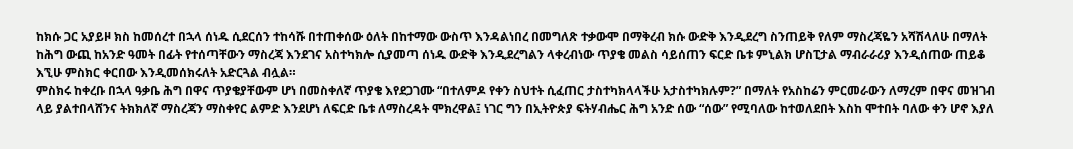ከክሱ ጋር አያይዞ ክስ ከመሰረተ በኋላ ሰነዱ ሲደርሰን ተከሳሹ በተጠቀሰው ዕለት በከተማው ውስጥ እንዳልነበረ በመግለጽ ተቃውሞ በማቅረብ ክሱ ውድቅ እንዲደረግ ስንጠይቅ የለም ማስረጃዬን አሻሽላለሁ በማለት ከሕግ ውጪ ከአንድ ዓመት በፊት የተሰጣቸውን ማስረጃ እንደገና አስተካክሎ ሲያመጣ ሰነዱ ውድቅ እንዲደረግልን ላቀረብነው ጥያቄ መልስ ሳይሰጠን ፍርድ ቤቱ ምኒልክ ሆስፒታል ማብራራሪያ እንዲሰጠው ጠይቆ እኚሁ ምስክር ቀርበው እንዲመሰክሩለት አድርጓል ብሏል።
ምስክሩ ከቀረቡ በኋላ ዓቃቤ ሕግ በዋና ጥያቄያቸውም ሆነ በመስቀለኛ ጥያቄ እየደጋገሙ “በተለምዶ የቀን ስህተት ሲፈጠር ታስተካክላላችሁ አታስተካክሉም?” በማለት የአስከሬን ምርመራውን ለማረም በዋና መዝገብ ላይ ያልተበላሸንና ትክክለኛ ማስረጃን ማስቀየር ልምድ እንደሆነ ለፍርድ ቤቱ ለማስረዳት ሞክረዋል፤ ነገር ግን በኢትዮጵያ ፍትሃብሔር ሕግ አንድ ሰው “ሰው” የሚባለው ከተወለደበት እስከ ሞተበት ባለው ቀን ሆኖ እያለ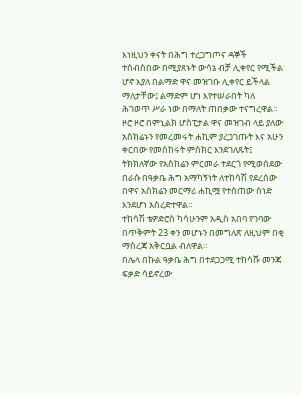እነዚህን ቀናት በሕግ ተረጋግጦና ዳኞች ተሰብስበው በሚያጸኑት ውሳኔ ብቻ ሊቀየር የሚችል ሆኖ እያለ በልማድ ዋና መዝገቡ ሊቀየር ይችላል ማለታቸው፤ ልማድም ሆነ እየተሠራበት ካለ ሕገወጥ ሥራ ነው በማለት ጠበቃው ተናግረዋል።
ዞሮ ዞሮ በምኒልክ ሆስፒታል ዋና መዝገብ ላይ ያለው አስክሬኑን የመረመሩት ሐኪም ያረጋገጡት እና አሁን ቀርበው የመሰከሩት ምስክር እንደገለጹት፤ ትክክለኛው የአስከሬን ምርመራ ተደርጎ የሚወሰደው በራሱ በዓቃቤ ሕግ አማካኝነት ለተከሳሽ የደረሰው በዋና አስክሬን መርማሪ ሐኪሟ የተሰጠው ሰነድ እንደሆነ አስረድተዋል።
ተከሳሽ ቴዎድሮስ ካሳሁንም አዲስ አበባ የገባው በጥቅምት 23 ቀን መሆኑን በመግለጽ ለዚህም በቂ ማስረጃ አቅርቧል ብለዋል።
በሌላ በኩል ዓቃቤ ሕግ በተደጋጋሚ ተከሳሹ መንጃ ፍቃድ ሳይኖረው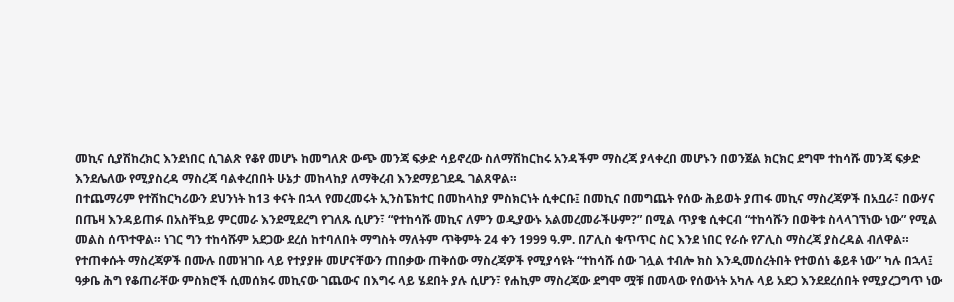መኪና ሲያሽከረክር እንደነበር ሲገልጽ የቆየ መሆኑ ከመግለጽ ውጭ መንጃ ፍቃድ ሳይኖረው ስለማሽከርከሩ አንዳችም ማስረጃ ያላቀረበ መሆኑን በወንጀል ክርክር ደግሞ ተከሳሹ መንጃ ፍቃድ እንደሌለው የሚያስረዳ ማስረጃ ባልቀረበበት ሁኔታ መከላከያ ለማቅረብ እንደማይገደዱ ገልጸዋል።
በተጨማሪም የተሽከርካሪውን ደህንነት ከ13 ቀናት በኋላ የመረመሩት ኢንስፔክተር በመከላከያ ምስክርነት ሲቀርቡ፤ በመኪና በመግጨት የሰው ሕይወት ያጠፋ መኪና ማስረጃዎች በአቧራ፣ በውሃና በጤዛ እንዳይጠፉ በአስቸኳይ ምርመራ እንደሚደረግ የገለጹ ሲሆን፣ “የተከሳሹ መኪና ለምን ወዲያውኑ አልመረመራችሁም?” በሚል ጥያቄ ሲቀርብ “ተከሳሹን በወቅቱ ስላላገኘነው ነው” የሚል መልስ ሰጥተዋል። ነገር ግን ተከሳሹም አደጋው ደረሰ ከተባለበት ማግስት ማለትም ጥቅምት 24 ቀን 1999 ዓ.ም. በፖሊስ ቁጥጥር ስር እንደ ነበር የራሱ የፖሊስ ማስረጃ ያስረዳል ብለዋል።
የተጠቀሱት ማስረጃዎች በሙሉ በመዝገቡ ላይ የተያያዙ መሆናቸውን ጠበቃው ጠቅሰው ማስረጃዎች የሚያሳዩት “ተከሳሹ ሰው ገሏል ተብሎ ክስ እንዲመሰረትበት የተወሰነ ቆይቶ ነው” ካሉ በኋላ፤ ዓቃቤ ሕግ የቆጠራቸው ምስክሮች ሲመሰክሩ መኪናው ገጨውና በእግሩ ላይ ሄደበት ያሉ ሲሆን፣ የሐኪም ማስረጃው ደግሞ ሟቹ በመላው የሰውነት አካሉ ላይ አደጋ እንደደረሰበት የሚያረጋግጥ ነው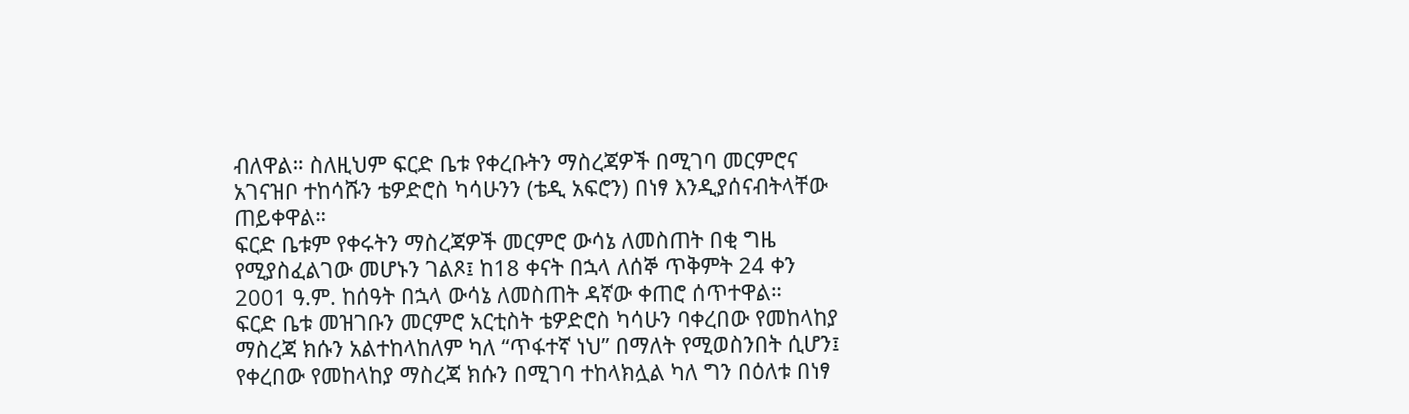ብለዋል። ስለዚህም ፍርድ ቤቱ የቀረቡትን ማስረጃዎች በሚገባ መርምሮና አገናዝቦ ተከሳሹን ቴዎድሮስ ካሳሁንን (ቴዲ አፍሮን) በነፃ እንዲያሰናብትላቸው ጠይቀዋል።
ፍርድ ቤቱም የቀሩትን ማስረጃዎች መርምሮ ውሳኔ ለመስጠት በቂ ግዜ የሚያስፈልገው መሆኑን ገልጾ፤ ከ18 ቀናት በኋላ ለሰኞ ጥቅምት 24 ቀን 2001 ዓ.ም. ከሰዓት በኋላ ውሳኔ ለመስጠት ዳኛው ቀጠሮ ሰጥተዋል።
ፍርድ ቤቱ መዝገቡን መርምሮ አርቲስት ቴዎድሮስ ካሳሁን ባቀረበው የመከላከያ ማስረጃ ክሱን አልተከላከለም ካለ “ጥፋተኛ ነህ” በማለት የሚወስንበት ሲሆን፤ የቀረበው የመከላከያ ማስረጃ ክሱን በሚገባ ተከላክሏል ካለ ግን በዕለቱ በነፃ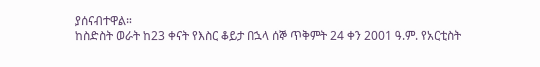ያሰናብተዋል።
ከስድስት ወራት ከ23 ቀናት የእስር ቆይታ በኋላ ሰኞ ጥቅምት 24 ቀን 2001 ዓ.ም. የአርቲስት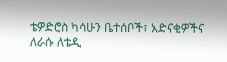ቴዎድሮስ ካሳሁን ቤተሰቦች፣ አድናቂዎችና ለራሱ ለቴዲ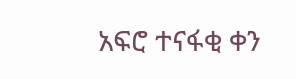አፍሮ ተናፋቂ ቀን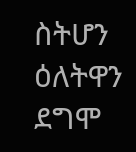ስትሆን ዕለትዋን ደግሞ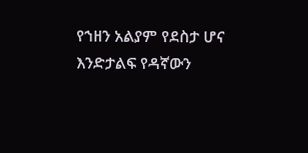የኀዘን አልያም የደስታ ሆና እንድታልፍ የዳኛውን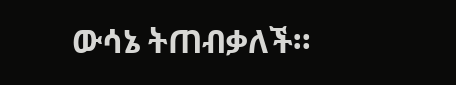ውሳኔ ትጠብቃለች።